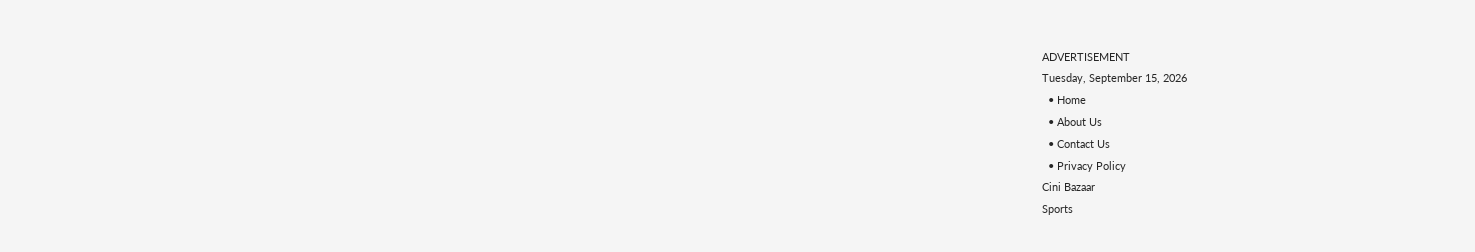ADVERTISEMENT
Tuesday, September 15, 2026
  • Home
  • About Us
  • Contact Us
  • Privacy Policy
Cini Bazaar
Sports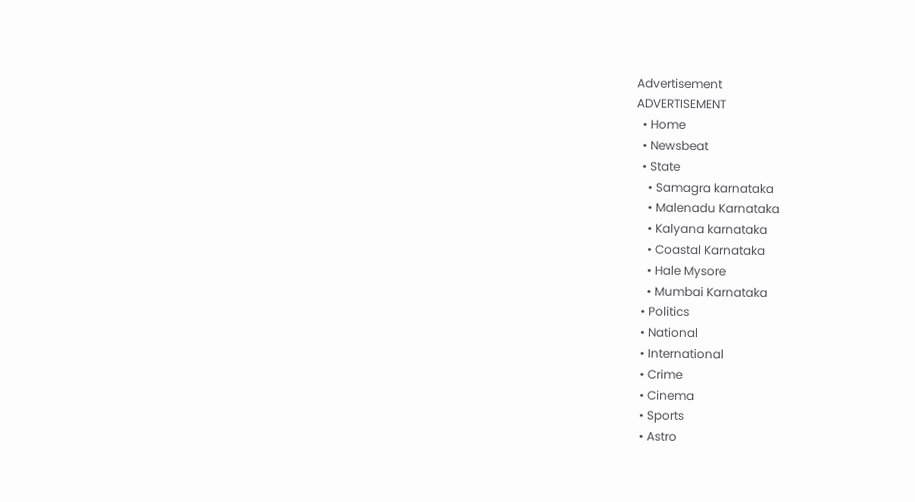Advertisement
ADVERTISEMENT
  • Home
  • Newsbeat
  • State
    • Samagra karnataka
    • Malenadu Karnataka
    • Kalyana karnataka
    • Coastal Karnataka
    • Hale Mysore
    • Mumbai Karnataka
  • Politics
  • National
  • International
  • Crime
  • Cinema
  • Sports
  • Astro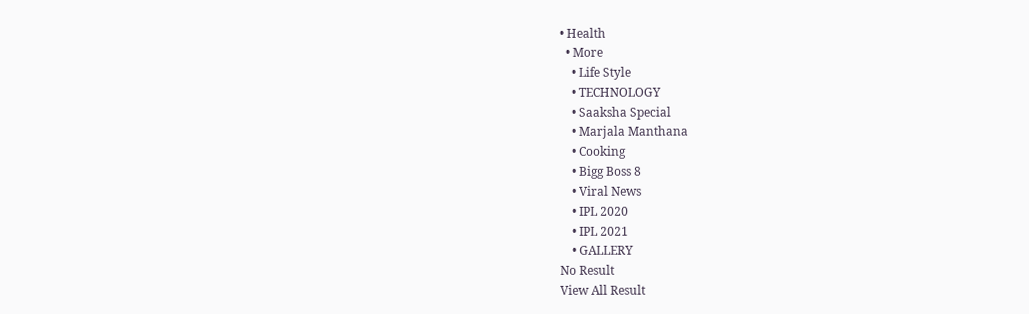• Health
  • More
    • Life Style
    • TECHNOLOGY
    • Saaksha Special
    • Marjala Manthana
    • Cooking
    • Bigg Boss 8
    • Viral News
    • IPL 2020
    • IPL 2021
    • GALLERY
No Result
View All Result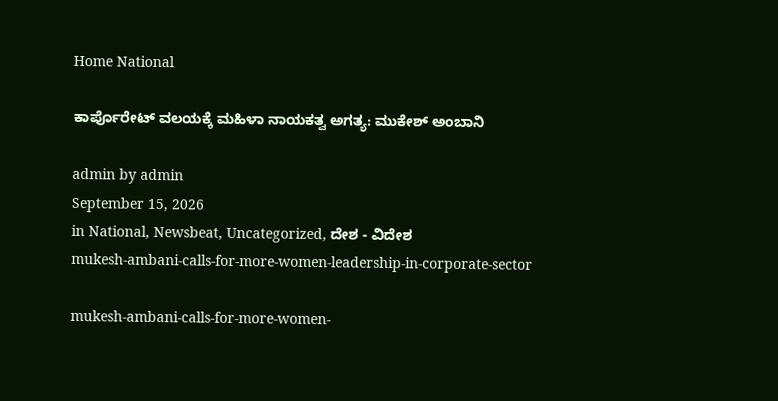Home National

ಕಾರ್ಪೊರೇಟ್‌ ವಲಯಕ್ಕೆ ಮಹಿಳಾ ನಾಯಕತ್ವ ಅಗತ್ಯ: ಮುಕೇಶ್‌ ಅಂಬಾನಿ

admin by admin
September 15, 2026
in National, Newsbeat, Uncategorized, ದೇಶ - ವಿದೇಶ
mukesh-ambani-calls-for-more-women-leadership-in-corporate-sector

mukesh-ambani-calls-for-more-women-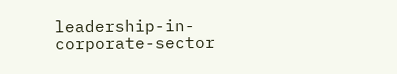leadership-in-corporate-sector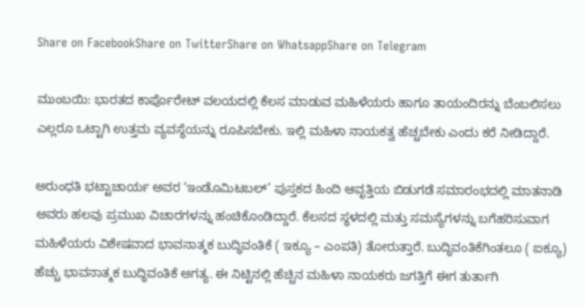Share on FacebookShare on TwitterShare on WhatsappShare on Telegram

ಮುಂಬಯಿ: ಭಾರತದ ಕಾರ್ಪೊರೇಟ್‌ ವಲಯದಲ್ಲಿ ಕೆಲಸ ಮಾಡುವ ಮಹಿಳೆಯರು ಹಾಗೂ ತಾಯಂದಿರನ್ನು ಬೆಂಬಲಿಸಲು ಎಲ್ಲರೂ ಒಟ್ಟಾಗಿ ಉತ್ತಮ ವ್ಯವಸ್ಥೆಯನ್ನು ರೂಪಿಸಬೇಕು. ಇಲ್ಲಿ ಮಹಿಳಾ ನಾಯಕತ್ವ ಹೆಚ್ಚಬೇಕು ಎಂದು ಕರೆ ನೀಡಿದ್ದಾರೆ.

ಅರುಂಧತಿ ಭಟ್ಟಾಚಾರ್ಯ ಅವರ ‘ಇಂಡೊಮಿಟಬಲ್’ ಪುಸ್ತಕದ ಹಿಂದಿ ಆವೃತ್ತಿಯ ಬಿಡುಗಡೆ ಸಮಾರಂಭದಲ್ಲಿ ಮಾತನಾಡಿ ಅವರು ಹಲವು ಪ್ರಮುಖ ವಿಚಾರಗಳನ್ನು ಹಂಚಿಕೊಂಡಿದ್ದಾರೆ. ಕೆಲಸದ ಸ್ಥಳದಲ್ಲಿ ಮತ್ತು ಸಮಸ್ಯೆಗಳನ್ನು ಬಗೆಹರಿಸುವಾಗ ಮಹಿಳೆಯರು ವಿಶೇಷವಾದ ಭಾವನಾತ್ಮಕ ಬುದ್ಧಿವಂತಿಕೆ ( ಇಕ್ಯೂ – ಎಂಪತಿ) ತೋರುತ್ತಾರೆ. ಬುದ್ಧಿವಂತಿಕೆಗಿಂತಲೂ ( ಐಕ್ಯೂ) ಹೆಚ್ಚು ಭಾವನಾತ್ಮಕ ಬುದ್ಧಿವಂತಿಕೆ ಅಗತ್ಯ. ಈ ನಿಟ್ಟಿನಲ್ಲಿ ಹೆಚ್ಚಿನ ಮಹಿಳಾ ನಾಯಕರು ಜಗತ್ತಿಗೆ ಈಗ ತುರ್ತಾಗಿ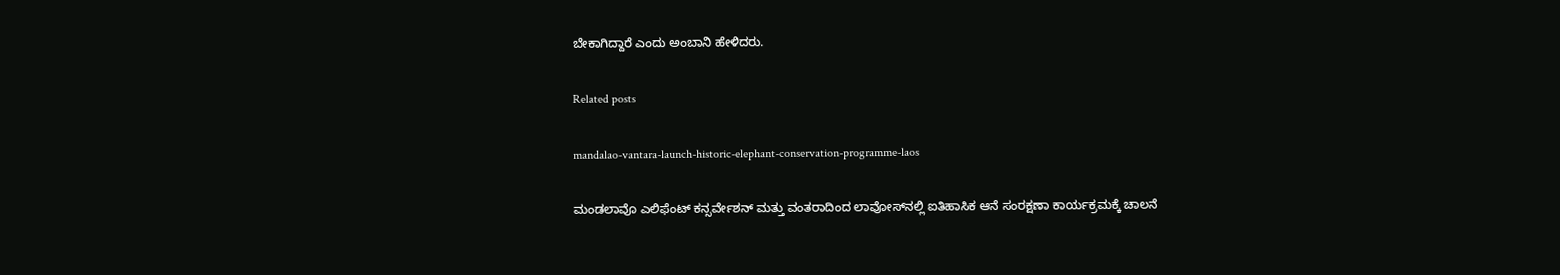ಬೇಕಾಗಿದ್ದಾರೆ ಎಂದು ಅಂಬಾನಿ ಹೇಳಿದರು.

Related posts

mandalao-vantara-launch-historic-elephant-conservation-programme-laos

ಮಂಡಲಾವೊ ಎಲಿಫೆಂಟ್ ಕನ್ಸರ್ವೇಶನ್ ಮತ್ತು ವಂತರಾದಿಂದ ಲಾವೋಸ್‌ನಲ್ಲಿ ಐತಿಹಾಸಿಕ ಆನೆ ಸಂರಕ್ಷಣಾ ಕಾರ್ಯಕ್ರಮಕ್ಕೆ ಚಾಲನೆ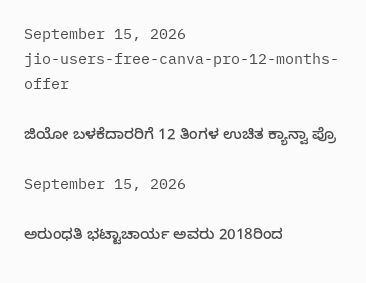September 15, 2026
jio-users-free-canva-pro-12-months-offer

ಜಿಯೋ ಬಳಕೆದಾರರಿಗೆ 12 ತಿಂಗಳ ಉಚಿತ ಕ್ಯಾನ್ವಾ ಪ್ರೊ

September 15, 2026

ಅರುಂಧತಿ ಭಟ್ಟಾಚಾರ್ಯ ಅವರು 2018ರಿಂದ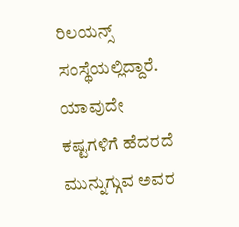ರಿಲಯನ್ಸ್ ಸಂಸ್ಥೆಯಲ್ಲಿದ್ದಾರೆ. ಯಾವುದೇ ಕಷ್ಟಗಳಿಗೆ ಹೆದರದೆ ಮುನ್ನುಗ್ಗುವ ಅವರ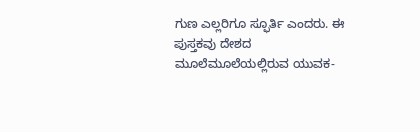ಗುಣ ಎಲ್ಲರಿಗೂ ಸ್ಫೂರ್ತಿ ಎಂದರು. ಈ ಪುಸ್ತಕವು ದೇಶದ ಮೂಲೆಮೂಲೆಯಲ್ಲಿರುವ ಯುವಕ-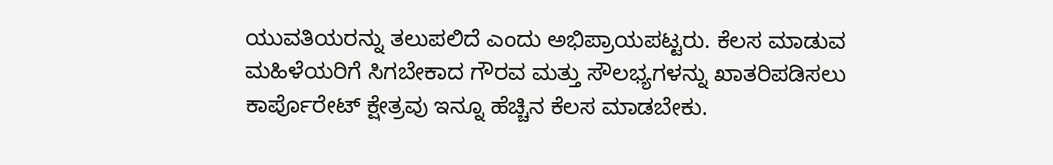ಯುವತಿಯರನ್ನು ತಲುಪಲಿದೆ ಎಂದು ಅಭಿಪ್ರಾಯಪಟ್ಟರು. ಕೆಲಸ ಮಾಡುವ ಮಹಿಳೆಯರಿಗೆ ಸಿಗಬೇಕಾದ ಗೌರವ ಮತ್ತು ಸೌಲಭ್ಯಗಳನ್ನು ಖಾತರಿಪಡಿಸಲು ಕಾರ್ಪೊರೇಟ್ ಕ್ಷೇತ್ರವು ಇನ್ನೂ ಹೆಚ್ಚಿನ ಕೆಲಸ ಮಾಡಬೇಕು.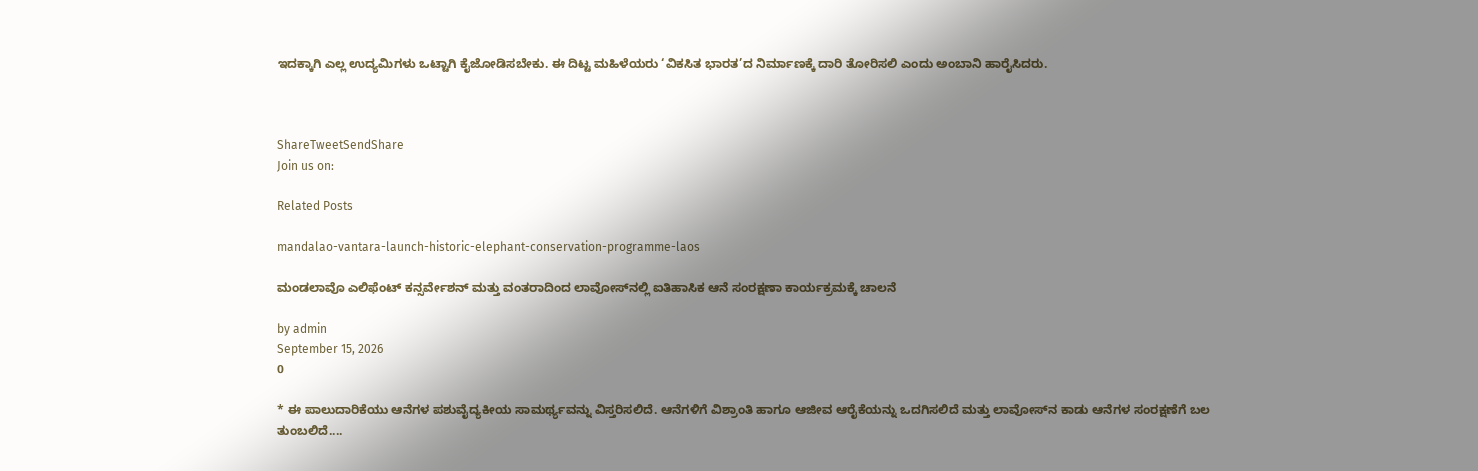ಇದಕ್ಕಾಗಿ ಎಲ್ಲ ಉದ್ಯಮಿಗಳು ಒಟ್ಟಾಗಿ ಕೈಜೋಡಿಸಬೇಕು. ಈ ದಿಟ್ಟ ಮಹಿಳೆಯರು ‘ವಿಕಸಿತ ಭಾರತ’ದ ನಿರ್ಮಾಣಕ್ಕೆ ದಾರಿ ತೋರಿಸಲಿ ಎಂದು ಅಂಬಾನಿ ಹಾರೈಸಿದರು.



ShareTweetSendShare
Join us on:

Related Posts

mandalao-vantara-launch-historic-elephant-conservation-programme-laos

ಮಂಡಲಾವೊ ಎಲಿಫೆಂಟ್ ಕನ್ಸರ್ವೇಶನ್ ಮತ್ತು ವಂತರಾದಿಂದ ಲಾವೋಸ್‌ನಲ್ಲಿ ಐತಿಹಾಸಿಕ ಆನೆ ಸಂರಕ್ಷಣಾ ಕಾರ್ಯಕ್ರಮಕ್ಕೆ ಚಾಲನೆ

by admin
September 15, 2026
0

* ಈ ಪಾಲುದಾರಿಕೆಯು ಆನೆಗಳ ಪಶುವೈದ್ಯಕೀಯ ಸಾಮರ್ಥ್ಯವನ್ನು ವಿಸ್ತರಿಸಲಿದೆ. ಆನೆಗಳಿಗೆ ವಿಶ್ರಾಂತಿ ಹಾಗೂ ಆಜೀವ ಆರೈಕೆಯನ್ನು ಒದಗಿಸಲಿದೆ ಮತ್ತು ಲಾವೋಸ್‌ನ ಕಾಡು ಆನೆಗಳ ಸಂರಕ್ಷಣೆಗೆ ಬಲ ತುಂಬಲಿದೆ....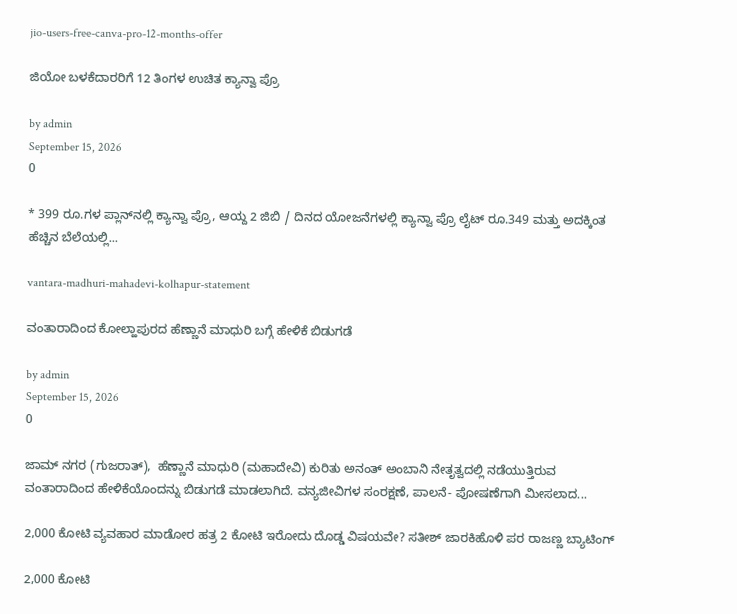jio-users-free-canva-pro-12-months-offer

ಜಿಯೋ ಬಳಕೆದಾರರಿಗೆ 12 ತಿಂಗಳ ಉಚಿತ ಕ್ಯಾನ್ವಾ ಪ್ರೊ

by admin
September 15, 2026
0

* 399 ರೂ.ಗಳ ಪ್ಲಾನ್‌ನಲ್ಲಿ ಕ್ಯಾನ್ವಾ ಪ್ರೊ, ಆಯ್ದ 2 ಜಿಬಿ / ದಿನದ ಯೋಜನೆಗಳಲ್ಲಿ ಕ್ಯಾನ್ವಾ ಪ್ರೊ ಲೈಟ್ ರೂ.349 ಮತ್ತು ಅದಕ್ಕಿಂತ ಹೆಚ್ಚಿನ ಬೆಲೆಯಲ್ಲಿ...

vantara-madhuri-mahadevi-kolhapur-statement

ವಂತಾರಾದಿಂದ ಕೋಲ್ಹಾಪುರದ ಹೆಣ್ಣಾನೆ ಮಾಧುರಿ ಬಗ್ಗೆ ಹೇಳಿಕೆ ಬಿಡುಗಡೆ

by admin
September 15, 2026
0

ಜಾಮ್ ನಗರ (ಗುಜರಾತ್),  ಹೆಣ್ಣಾನೆ ಮಾಧುರಿ (ಮಹಾದೇವಿ) ಕುರಿತು ಅನಂತ್ ಅಂಬಾನಿ ನೇತೃತ್ವದಲ್ಲಿ ನಡೆಯುತ್ತಿರುವ ವಂತಾರಾದಿಂದ ಹೇಳಿಕೆಯೊಂದನ್ನು ಬಿಡುಗಡೆ ಮಾಡಲಾಗಿದೆ. ವನ್ಯಜೀವಿಗಳ ಸಂರಕ್ಷಣೆ, ಪಾಲನೆ- ಪೋಷಣೆಗಾಗಿ ಮೀಸಲಾದ...

2,000 ಕೋಟಿ ವ್ಯವಹಾರ ಮಾಡೋರ ಹತ್ರ 2 ಕೋಟಿ ಇರೋದು ದೊಡ್ಡ ವಿಷಯವೇ? ಸತೀಶ್ ಜಾರಕಿಹೊಳಿ ಪರ ರಾಜಣ್ಣ ಬ್ಯಾಟಿಂಗ್

2,000 ಕೋಟಿ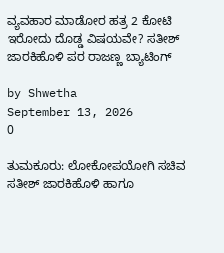ವ್ಯವಹಾರ ಮಾಡೋರ ಹತ್ರ 2 ಕೋಟಿ ಇರೋದು ದೊಡ್ಡ ವಿಷಯವೇ? ಸತೀಶ್ ಜಾರಕಿಹೊಳಿ ಪರ ರಾಜಣ್ಣ ಬ್ಯಾಟಿಂಗ್

by Shwetha
September 13, 2026
0

ತುಮಕೂರು: ಲೋಕೋಪಯೋಗಿ ಸಚಿವ ಸತೀಶ್ ಜಾರಕಿಹೊಳಿ ಹಾಗೂ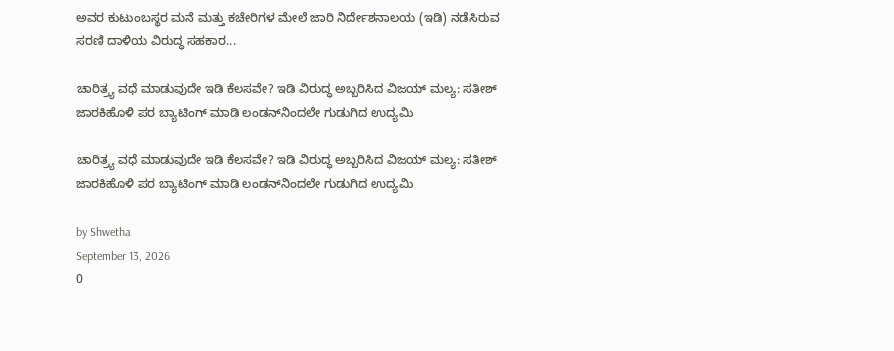ಅವರ ಕುಟುಂಬಸ್ಥರ ಮನೆ ಮತ್ತು ಕಚೇರಿಗಳ ಮೇಲೆ ಜಾರಿ ನಿರ್ದೇಶನಾಲಯ (ಇಡಿ) ನಡೆಸಿರುವ ಸರಣಿ ದಾಳಿಯ ವಿರುದ್ಧ ಸಹಕಾರ...

ಚಾರಿತ್ರ್ಯ ವಧೆ ಮಾಡುವುದೇ ಇಡಿ ಕೆಲಸವೇ? ಇಡಿ ವಿರುದ್ಧ ಅಬ್ಬರಿಸಿದ ವಿಜಯ್ ಮಲ್ಯ: ಸತೀಶ್ ಜಾರಕಿಹೊಳಿ ಪರ ಬ್ಯಾಟಿಂಗ್ ಮಾಡಿ ಲಂಡನ್‌ನಿಂದಲೇ ಗುಡುಗಿದ ಉದ್ಯಮಿ

ಚಾರಿತ್ರ್ಯ ವಧೆ ಮಾಡುವುದೇ ಇಡಿ ಕೆಲಸವೇ? ಇಡಿ ವಿರುದ್ಧ ಅಬ್ಬರಿಸಿದ ವಿಜಯ್ ಮಲ್ಯ: ಸತೀಶ್ ಜಾರಕಿಹೊಳಿ ಪರ ಬ್ಯಾಟಿಂಗ್ ಮಾಡಿ ಲಂಡನ್‌ನಿಂದಲೇ ಗುಡುಗಿದ ಉದ್ಯಮಿ

by Shwetha
September 13, 2026
0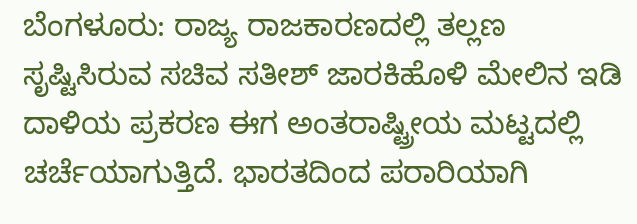ಬೆಂಗಳೂರು: ರಾಜ್ಯ ರಾಜಕಾರಣದಲ್ಲಿ ತಲ್ಲಣ ಸೃಷ್ಟಿಸಿರುವ ಸಚಿವ ಸತೀಶ್ ಜಾರಕಿಹೊಳಿ ಮೇಲಿನ ಇಡಿ ದಾಳಿಯ ಪ್ರಕರಣ ಈಗ ಅಂತರಾಷ್ಟ್ರೀಯ ಮಟ್ಟದಲ್ಲಿ ಚರ್ಚೆಯಾಗುತ್ತಿದೆ. ಭಾರತದಿಂದ ಪರಾರಿಯಾಗಿ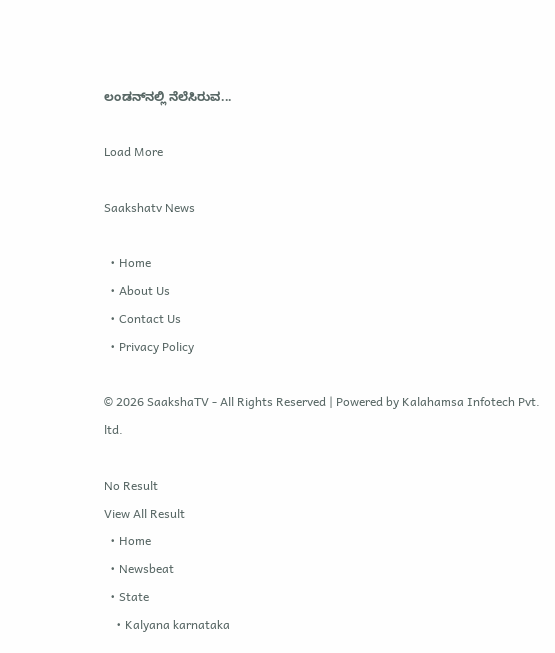ಲಂಡನ್‌ನಲ್ಲಿ ನೆಲೆಸಿರುವ...

Load More

Saakshatv News

  • Home
  • About Us
  • Contact Us
  • Privacy Policy

© 2026 SaakshaTV - All Rights Reserved | Powered by Kalahamsa Infotech Pvt. ltd.

No Result
View All Result
  • Home
  • Newsbeat
  • State
    • Kalyana karnataka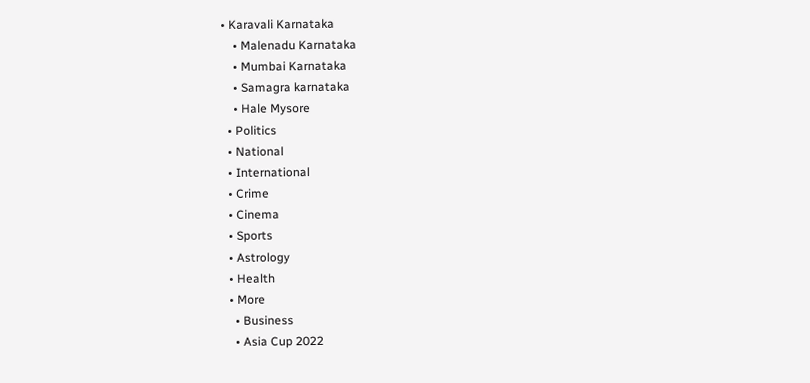• Karavali Karnataka
    • Malenadu Karnataka
    • Mumbai Karnataka
    • Samagra karnataka
    • Hale Mysore
  • Politics
  • National
  • International
  • Crime
  • Cinema
  • Sports
  • Astrology
  • Health
  • More
    • Business
    • Asia Cup 2022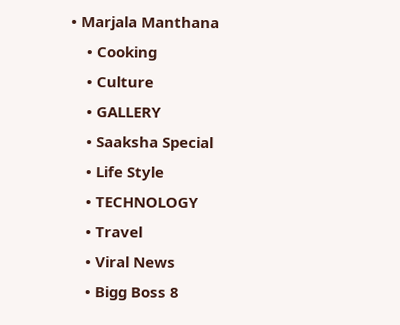• Marjala Manthana
    • Cooking
    • Culture
    • GALLERY
    • Saaksha Special
    • Life Style
    • TECHNOLOGY
    • Travel
    • Viral News
    • Bigg Boss 8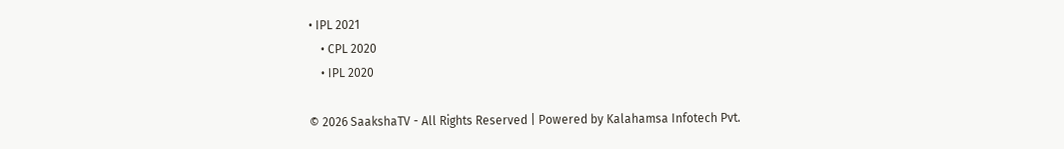• IPL 2021
    • CPL 2020
    • IPL 2020

© 2026 SaakshaTV - All Rights Reserved | Powered by Kalahamsa Infotech Pvt.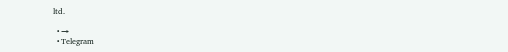ltd.

  • →
  • Telegram